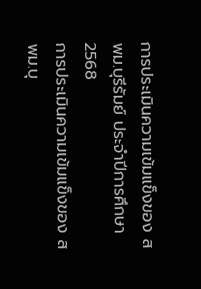การประเมินความเข้มแข็งของ สพม.บุรีรัมย์ ประจำปีการศึกษา 2568
การประเมินความเข้มแข็งของ สพม.บุ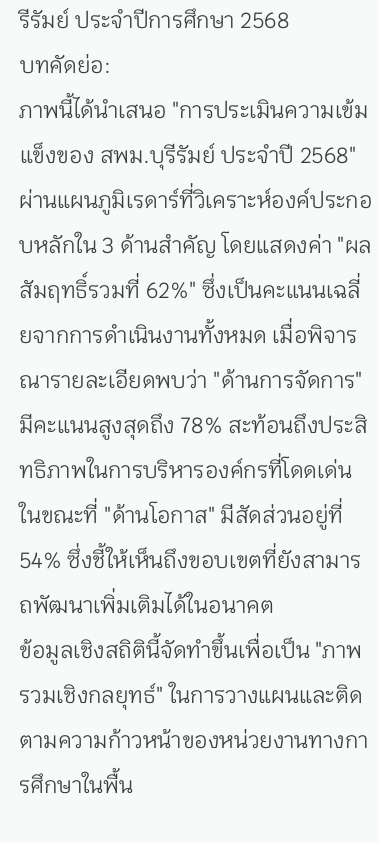รีรัมย์ ประจำปีการศึกษา 2568
บทคัดย่อ:
ภาพนี้ได้นำเสนอ "การประเมินความเข้มแข็งของ สพม.บุรีรัมย์ ประจำปี 2568" ผ่านแผนภูมิเรดาร์ที่วิเคราะห์องค์ประกอบหลักใน 3 ด้านสำคัญ โดยแสดงค่า "ผลสัมฤทธิ์รวมที่ 62%" ซึ่งเป็นคะแนนเฉลี่ยจากการดำเนินงานทั้งหมด เมื่อพิจารณารายละเอียดพบว่า "ด้านการจัดการ" มีคะแนนสูงสุดถึง 78% สะท้อนถึงประสิทธิภาพในการบริหารองค์กรที่โดดเด่น ในขณะที่ "ด้านโอกาส" มีสัดส่วนอยู่ที่ 54% ซึ่งชี้ให้เห็นถึงขอบเขตที่ยังสามารถพัฒนาเพิ่มเติมได้ในอนาคต
ข้อมูลเชิงสถิตินี้จัดทำขึ้นเพื่อเป็น "ภาพรวมเชิงกลยุทธ์" ในการวางแผนและติดตามความก้าวหน้าของหน่วยงานทางการศึกษาในพื้น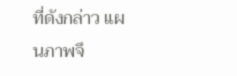ที่ดังกล่าว แผนภาพจึ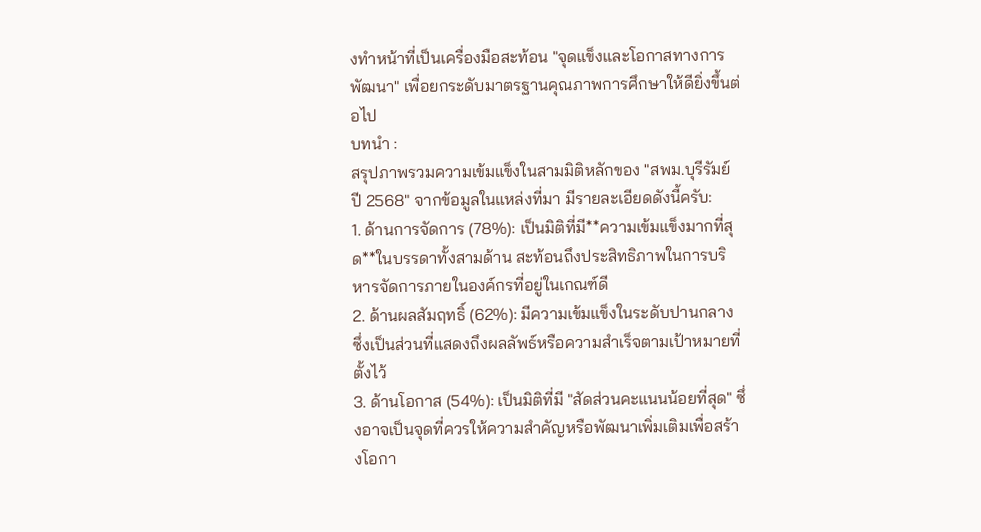งทำหน้าที่เป็นเครื่องมือสะท้อน "จุดแข็งและโอกาสทางการพัฒนา" เพื่อยกระดับมาตรฐานคุณภาพการศึกษาให้ดียิ่งขึ้นต่อไป
บทนำ :
สรุปภาพรวมความเข้มแข็งในสามมิติหลักของ "สพม.บุรีรัมย์ ปี 2568" จากข้อมูลในแหล่งที่มา มีรายละเอียดดังนี้ครับ:
1. ด้านการจัดการ (78%): เป็นมิติที่มี**ความเข้มแข็งมากที่สุด**ในบรรดาทั้งสามด้าน สะท้อนถึงประสิทธิภาพในการบริหารจัดการภายในองค์กรที่อยู่ในเกณฑ์ดี
2. ด้านผลสัมฤทธิ์ (62%): มีความเข้มแข็งในระดับปานกลาง ซึ่งเป็นส่วนที่แสดงถึงผลลัพธ์หรือความสำเร็จตามเป้าหมายที่ตั้งไว้
3. ด้านโอกาส (54%): เป็นมิติที่มี "สัดส่วนคะแนนน้อยที่สุด" ซึ่งอาจเป็นจุดที่ควรให้ความสำคัญหรือพัฒนาเพิ่มเติมเพื่อสร้างโอกา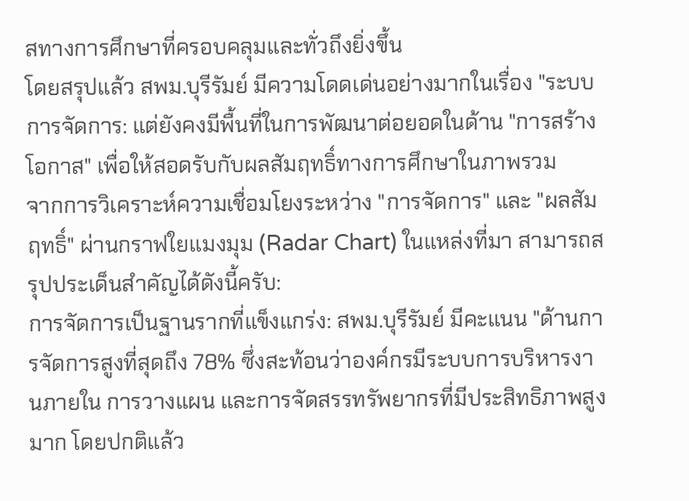สทางการศึกษาที่ครอบคลุมและทั่วถึงยิ่งขึ้น
โดยสรุปแล้ว สพม.บุรีรัมย์ มีความโดดเด่นอย่างมากในเรื่อง "ระบบการจัดการ: แต่ยังคงมีพื้นที่ในการพัฒนาต่อยอดในด้าน "การสร้างโอกาส" เพื่อให้สอดรับกับผลสัมฤทธิ์ทางการศึกษาในภาพรวม
จากการวิเคราะห์ความเชื่อมโยงระหว่าง "การจัดการ" และ "ผลสัมฤทธิ์" ผ่านกราฟใยแมงมุม (Radar Chart) ในแหล่งที่มา สามารถสรุปประเด็นสำคัญได้ดังนี้ครับ:
การจัดการเป็นฐานรากที่แข็งแกร่ง: สพม.บุรีรัมย์ มีคะแนน "ด้านการจัดการสูงที่สุดถึง 78% ซึ่งสะท้อนว่าองค์กรมีระบบการบริหารงานภายใน การวางแผน และการจัดสรรทรัพยากรที่มีประสิทธิภาพสูงมาก โดยปกติแล้ว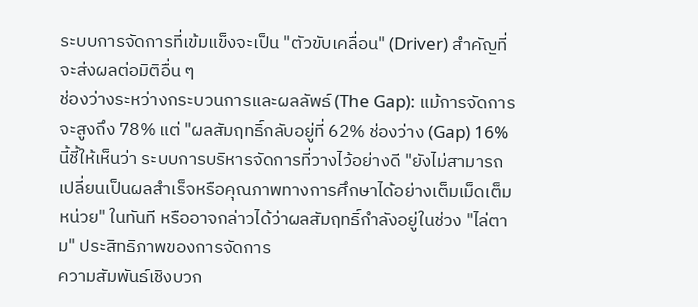ระบบการจัดการที่เข้มแข็งจะเป็น "ตัวขับเคลื่อน" (Driver) สำคัญที่จะส่งผลต่อมิติอื่น ๆ
ช่องว่างระหว่างกระบวนการและผลลัพธ์ (The Gap): แม้การจัดการจะสูงถึง 78% แต่ "ผลสัมฤทธิ์กลับอยู่ที่ 62% ช่องว่าง (Gap) 16% นี้ชี้ให้เห็นว่า ระบบการบริหารจัดการที่วางไว้อย่างดี "ยังไม่สามารถเปลี่ยนเป็นผลสำเร็จหรือคุณภาพทางการศึกษาได้อย่างเต็มเม็ดเต็มหน่วย" ในทันที หรืออาจกล่าวได้ว่าผลสัมฤทธิ์กำลังอยู่ในช่วง "ไล่ตาม" ประสิทธิภาพของการจัดการ
ความสัมพันธ์เชิงบวก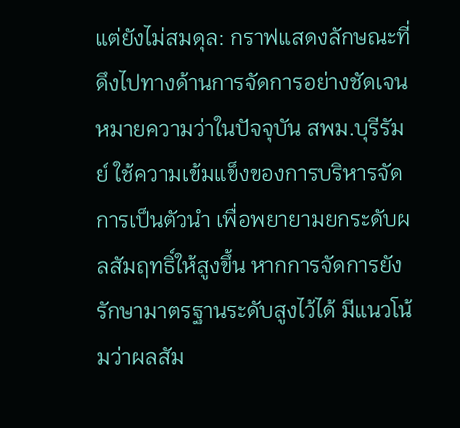แต่ยังไม่สมดุล: กราฟแสดงลักษณะที่ดึงไปทางด้านการจัดการอย่างชัดเจน
หมายความว่าในปัจจุบัน สพม.บุรีรัมย์ ใช้ความเข้มแข็งของการบริหารจัดการเป็นตัวนำ เพื่อพยายามยกระดับผลสัมฤทธิ์ให้สูงขึ้น หากการจัดการยังรักษามาตรฐานระดับสูงไว้ได้ มีแนวโน้มว่าผลสัม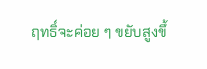ฤทธิ์จะค่อย ๆ ขยับสูงขึ้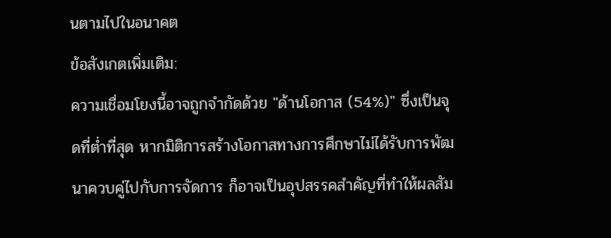นตามไปในอนาคต
ข้อสังเกตเพิ่มเติม:
ความเชื่อมโยงนี้อาจถูกจำกัดด้วย "ด้านโอกาส (54%)" ซึ่งเป็นจุดที่ต่ำที่สุด หากมิติการสร้างโอกาสทางการศึกษาไม่ได้รับการพัฒนาควบคู่ไปกับการจัดการ ก็อาจเป็นอุปสรรคสำคัญที่ทำให้ผลสัม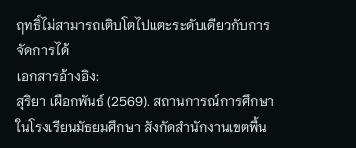ฤทธิ์ไม่สามารถเติบโตไปแตะระดับเดียวกับการจัดการได้
เอกสารอ้างอิง:
สุริยา เผือกพันธ์ (2569). สถานการณ์การศึกษาในโรงเรียนมัธยมศึกษา สังกัดสำนักงานเขตพื้น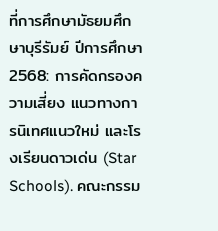ที่การศึกษามัธยมศึกษาบุรีรัมย์ ปีการศึกษา 2568: การคัดกรองความเสี่ยง แนวทางการนิเทศแนวใหม่ และโรงเรียนดาวเด่น (Star Schools). คณะกรรม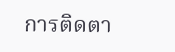การติดตา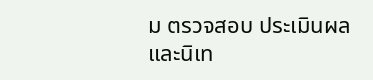ม ตรวจสอบ ประเมินผลและนิเท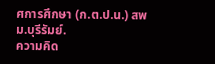ศการศึกษา (ก.ต.ป.น.) สพม.บุรีรัมย์.
ความคิด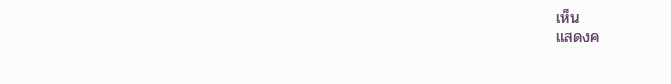เห็น
แสดงค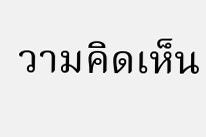วามคิดเห็น